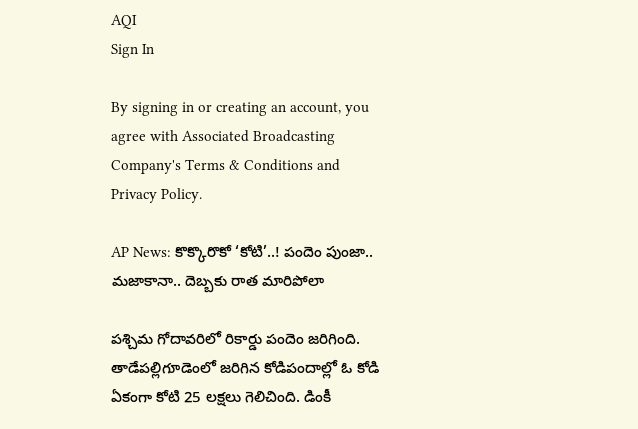AQI
Sign In

By signing in or creating an account, you agree with Associated Broadcasting Company's Terms & Conditions and Privacy Policy.

AP News: కొక్కొరొకో ‘కోటి’..! పందెం పుంజా.. మజాకానా.. దెబ్బకు రాత మారిపోలా

పశ్చిమ గోదావరిలో రికార్డు పందెం జరిగింది. తాడేపల్లిగూడెంలో జరిగిన కోడిపందాల్లో ఓ కోడి ఏకంగా కోటి 25 లక్షలు గెలిచింది. డింకీ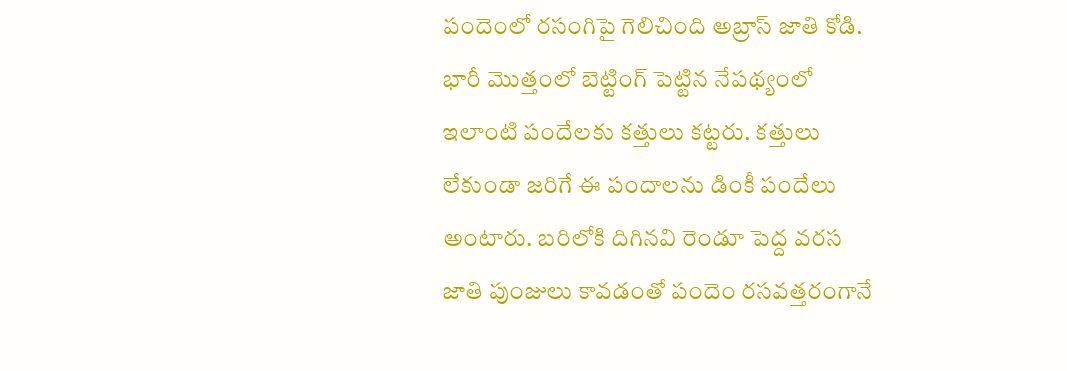పందెంలో రసంగిపై గెలిచింది అబ్రాస్‌ జాతి కోడి. భారీ మొత్తంలో బెట్టింగ్‌ పెట్టిన నేపథ్యంలో ఇలాంటి పందేలకు కత్తులు కట్టరు. కత్తులు లేకుండా జరిగే ఈ పందాలను డింకీ పందేలు అంటారు. బరిలోకి దిగినవి రెండూ పెద్ద వరస జాతి పుంజులు కావడంతో పందెం రసవత్తరంగానే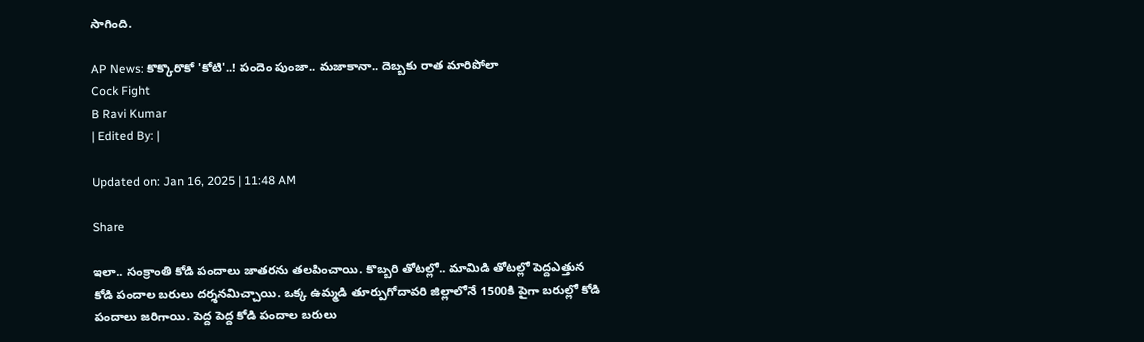సాగింది.

AP News: కొక్కొరొకో 'కోటి'..! పందెం పుంజా.. మజాకానా.. దెబ్బకు రాత మారిపోలా
Cock Fight
B Ravi Kumar
| Edited By: |

Updated on: Jan 16, 2025 | 11:48 AM

Share

ఇలా.. సంక్రాంతి కోడి పందాలు జాతరను తలపించాయి. కొబ్బరి తోటల్లో.. మామిడి తోటల్లో పెద్దఎత్తున కోడి పందాల బరులు దర్శనమిచ్చాయి. ఒక్క ఉమ్మడి తూర్పుగోదావరి జిల్లాలోనే 1500కి పైగా బరుల్లో కోడి పందాలు జరిగాయి. పెద్ద పెద్ద కోడి పందాల బరులు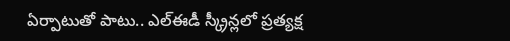ఏర్పాటుతో పాటు.. ఎల్‌ఈడీ స్క్రీన్లలో ప్రత్యక్ష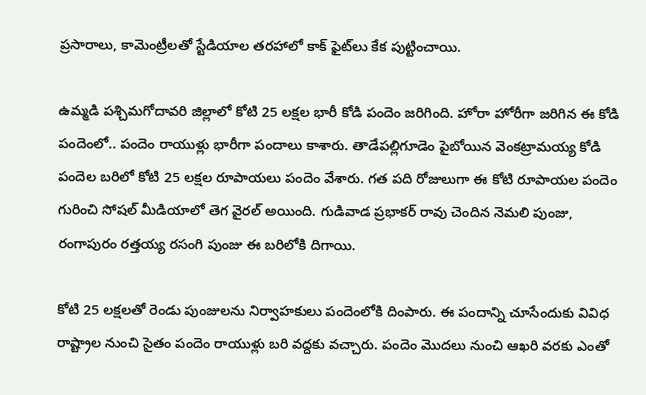ప్రసారాలు, కామెంట్రీలతో స్టేడియాల తరహాలో కాక్‌ ఫైట్‌లు కేక పుట్టించాయి.

ఉమ్మడి పశ్చిమగోదావరి జిల్లాలో కోటి 25 లక్షల భారీ కోడి పందెం జరిగింది. హోరా హోరీగా జరిగిన ఈ కోడి పందెంలో.. పందెం రాయుళ్లు భారీగా పందాలు కాశారు. తాడేపల్లిగూడెం పైబోయిన వెంకట్రామయ్య కోడి పందెల బరిలో కోటి 25 లక్షల రూపాయలు పందెం వేశారు. గత పది రోజులుగా ఈ కోటి రూపాయల పందెం గురించి సోషల్ మీడియాలో తెగ వైరల్ అయింది. గుడివాడ ప్రభాకర్ రావు చెందిన నెమలి పుంజు, రంగాపురం రత్తయ్య రసంగి పుంజు ఈ బరిలోకి దిగాయి.

కోటి 25 లక్షలతో రెండు పుంజులను నిర్వాహకులు పందెంలోకి దింపారు. ఈ పందాన్ని చూసేందుకు వివిధ రాష్ట్రాల నుంచి సైతం పందెం రాయుళ్లు బరి వద్దకు వచ్చారు. పందెం మొదలు నుంచి ఆఖరి వరకు ఎంతో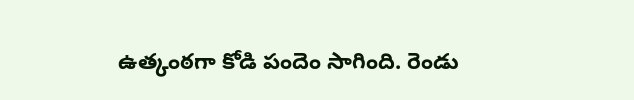ఉత్కంఠగా కోడి పందెం సాగింది. రెండు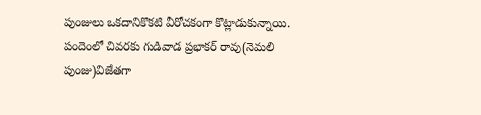పుంజులు ఒకదానికొకటి వీరోచకంగా కొట్లాడుకున్నాయి. పందెంలో చివరకు గుడివాడ ప్రభాకర్ రావు(నెమలి పుంజు)విజేతగా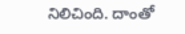నిలిచింది. దాంతో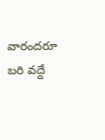వారందరూ బరి వద్దే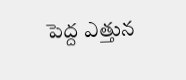పెద్ద ఎత్తున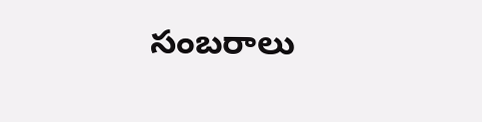సంబరాలు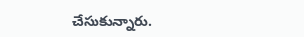చేసుకున్నారు.